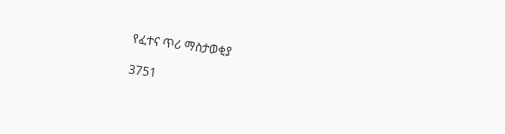የፈተና ጥሪ ማስታወቂያ

3751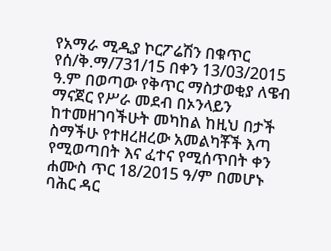የአማራ ሚዲያ ኮርፖሬሽን በቁጥር የሰ/ቅ.ማ/731/15 በቀን 13/03/2015 ዓ.ም በወጣው የቅጥር ማስታወቂያ ለዌብ ማናጀር የሥራ መደብ በኦንላይን ከተመዘገባችሁት መካከል ከዚህ በታች ስማችሁ የተዘረዘረው አመልካቾች እጣ የሚወጣበት እና ፈተና የሚሰጥበት ቀን ሐሙስ ጥር 18/2015 ዓ/ም በመሆኑ ባሕር ዳር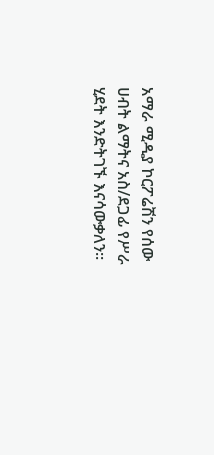አማራ ሚዲያ ኮርፖሬሽን የሰው ሀብት ልማትና አስ/ደጋፊ የሥራ ሂደት እንድትገኙ እናሳውቃለን፡፡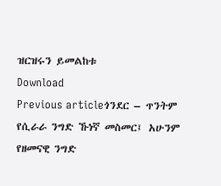ዝርዝሩን ይመልከቱ
Download
Previous articleጎንደር – ጥንትም የሲራራ ንግድ ኹነኛ መስመር፤ አሁንም የዘመናዊ ንግድ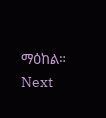ማዕከል።
Next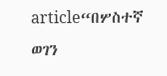article“በሦስተኛ ወገን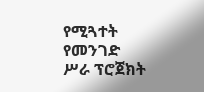የሚጓተት የመንገድ ሥራ ፕሮጀክት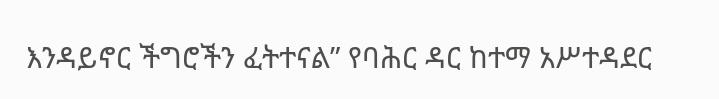እንዳይኖር ችግሮችን ፈትተናል” የባሕር ዳር ከተማ አሥተዳደር